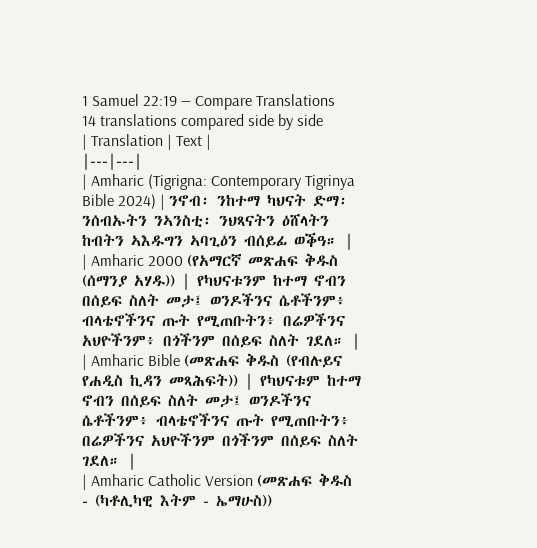1 Samuel 22:19 — Compare Translations
14 translations compared side by side
| Translation | Text |
|---|---|
| Amharic (Tigrigna: Contemporary Tigrinya Bible 2024) | ንኖብ፡ ንከተማ ካህናት ድማ፡ ንሰብኡትን ንኣንስቲ፡ ንህጻናትን ዕሸላትን ከብትን ኣእዱግን ኣባጊዕን ብሰይፊ ወቕዓ። |
| Amharic 2000 (የአማርኛ መጽሐፍ ቅዱስ (ሰማንያ አሃዱ)) | የካህናቱንም ከተማ ኖብን በሰይፍ ስለት መታ፤ ወንዶችንና ሴቶችንም፥ ብላቴኖችንና ጡት የሚጠቡትን፥ በሬዎችንና አህዮችንም፥ በጎችንም በሰይፍ ስለት ገደለ። |
| Amharic Bible (መጽሐፍ ቅዱስ (የብሉይና የሐዲስ ኪዳን መጻሕፍት)) | የካህናቱም ከተማ ኖብን በሰይፍ ስለት መታ፤ ወንዶችንና ሴቶችንም፥ ብላቴኖችንና ጡት የሚጠቡትን፥ በሬዎችንና አህዮችንም በጎችንም በሰይፍ ስለት ገደለ። |
| Amharic Catholic Version (መጽሐፍ ቅዱስ - (ካቶሊካዊ እትም - ኤማሁስ))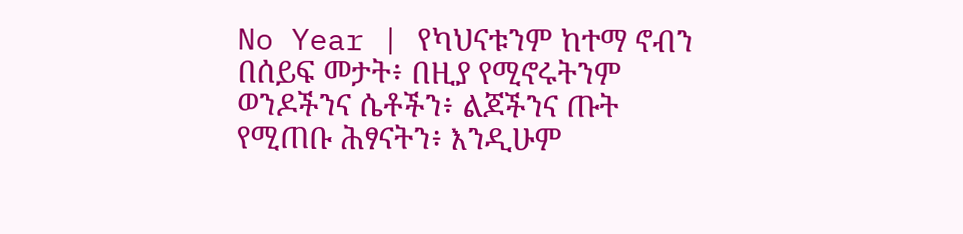No Year | የካህናቱንም ከተማ ኖብን በሰይፍ መታት፥ በዚያ የሚኖሩትንም ወንዶችንና ሴቶችን፥ ልጆችንና ጡት የሚጠቡ ሕፃናትን፥ እንዲሁም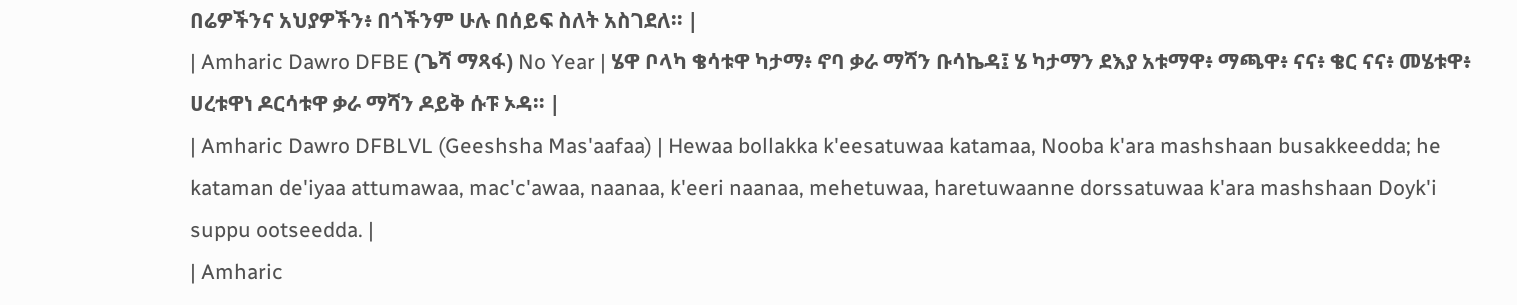በሬዎችንና አህያዎችን፥ በጎችንም ሁሉ በሰይፍ ስለት አስገደለ። |
| Amharic Dawro DFBE (ጌሻ ማጻፋ) No Year | ሄዋ ቦላካ ቄሳቱዋ ካታማ፥ ኖባ ቃራ ማሻን ቡሳኬዳ፤ ሄ ካታማን ደእያ አቱማዋ፥ ማጫዋ፥ ናና፥ ቄር ናና፥ መሄቱዋ፥ ሀረቱዋነ ዶርሳቱዋ ቃራ ማሻን ዶይቅ ሱፑ ኦዳ። |
| Amharic Dawro DFBLVL (Geeshsha Mas'aafaa) | Hewaa bollakka k'eesatuwaa katamaa, Nooba k'ara mashshaan busakkeedda; he kataman de'iyaa attumawaa, mac'c'awaa, naanaa, k'eeri naanaa, mehetuwaa, haretuwaanne dorssatuwaa k'ara mashshaan Doyk'i suppu ootseedda. |
| Amharic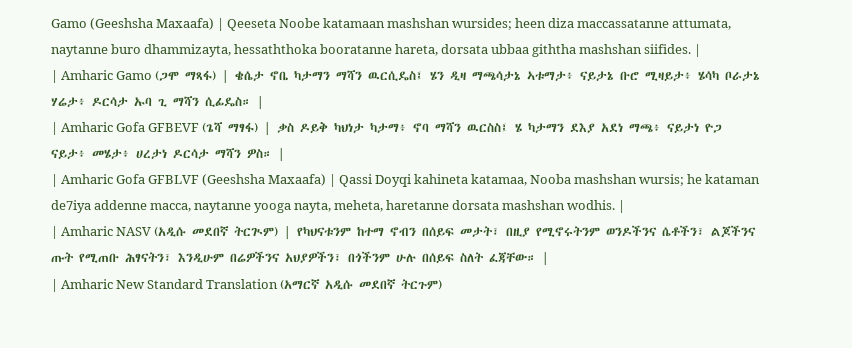Gamo (Geeshsha Maxaafa) | Qeeseta Noobe katamaan mashshan wursides; heen diza maccassatanne attumata, naytanne buro dhammizayta, hessaththoka booratanne hareta, dorsata ubbaa giththa mashshan siifides. |
| Amharic Gamo (ጋሞ ማጻፋ) | ቄሴታ ኖቤ ካታማን ማሻን ዉርሲዴስ፤ ሄን ዲዛ ማጫሳታኔ ኣቱማታ፥ ናይታኔ ቡሮ ሚዛይታ፥ ሄሳካ ቦራታኔ ሃሬታ፥ ዶርሳታ ኡባ ጊ ማሻን ሲፊዴስ። |
| Amharic Gofa GFBEVF (ጌሻ ማፃፋ) | ቃስ ዶይቅ ካህነታ ካታማ፥ ኖባ ማሻን ዉርስስ፤ ሄ ካታማን ደእያ አደነ ማጫ፥ ናይታነ ዮጋ ናይታ፥ መሄታ፥ ሀረታነ ዶርሳታ ማሻን ዎስ። |
| Amharic Gofa GFBLVF (Geeshsha Maxaafa) | Qassi Doyqi kahineta katamaa, Nooba mashshan wursis; he kataman de7iya addenne macca, naytanne yooga nayta, meheta, haretanne dorsata mashshan wodhis. |
| Amharic NASV (አዲሱ መደበኛ ትርጒም) | የካህናቱንም ከተማ ኖብን በሰይፍ መታት፣ በዚያ የሚኖሩትንም ወንዶችንና ሴቶችን፣ ልጆችንና ጡት የሚጠቡ ሕፃናትን፣ እንዲሁም በሬዎችንና አህያዎችን፣ በጎችንም ሁሉ በሰይፍ ስለት ፈጃቸው። |
| Amharic New Standard Translation (አማርኛ አዲሱ መደበኛ ትርጉም)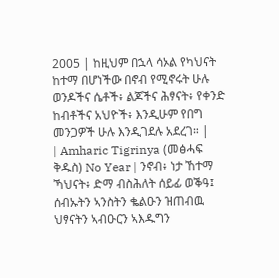2005 | ከዚህም በኋላ ሳኦል የካህናት ከተማ በሆነችው በኖብ የሚኖሩት ሁሉ ወንዶችና ሴቶች፥ ልጆችና ሕፃናት፥ የቀንድ ከብቶችና አህዮች፥ እንዲሁም የበግ መንጋዎች ሁሉ እንዲገደሉ አደረገ። |
| Amharic Tigrinya (መፅሓፍ ቅዱስ) No Year | ንኖብ፥ ነታ ኸተማ ኻህናት፥ ድማ ብስሕለት ሰይፊ ወቕዓ፤ ሰብኡትን ኣንስትን ቈልዑን ዝጠብዉ ህፃናትን ኣብዑርን ኣእዱግን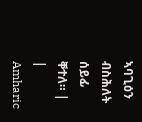ኣባጊዕን ብስሕለት ሰይፊ ቐተለ። |
| Amharic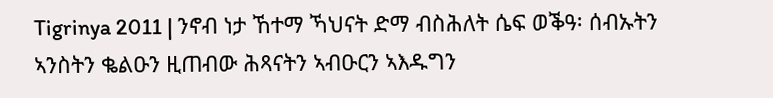Tigrinya 2011 | ንኖብ ነታ ኸተማ ኻህናት ድማ ብስሕለት ሴፍ ወቕዓ፡ ሰብኡትን ኣንስትን ቈልዑን ዚጠብው ሕጻናትን ኣብዑርን ኣእዱግን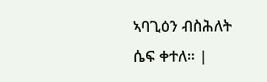ኣባጊዕን ብስሕለት ሴፍ ቀተለ። |